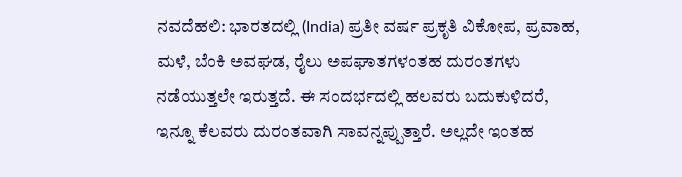ನವದೆಹಲಿ: ಭಾರತದಲ್ಲಿ (India) ಪ್ರತೀ ವರ್ಷ ಪ್ರಕೃತಿ ವಿಕೋಪ, ಪ್ರವಾಹ, ಮಳೆ, ಬೆಂಕಿ ಅವಘಡ, ರೈಲು ಅಪಘಾತಗಳಂತಹ ದುರಂತಗಳು ನಡೆಯುತ್ತಲೇ ಇರುತ್ತದೆ. ಈ ಸಂದರ್ಭದಲ್ಲಿ ಹಲವರು ಬದುಕುಳಿದರೆ, ಇನ್ನೂ ಕೆಲವರು ದುರಂತವಾಗಿ ಸಾವನ್ನಪ್ಪುತ್ತಾರೆ. ಅಲ್ಲದೇ ಇಂತಹ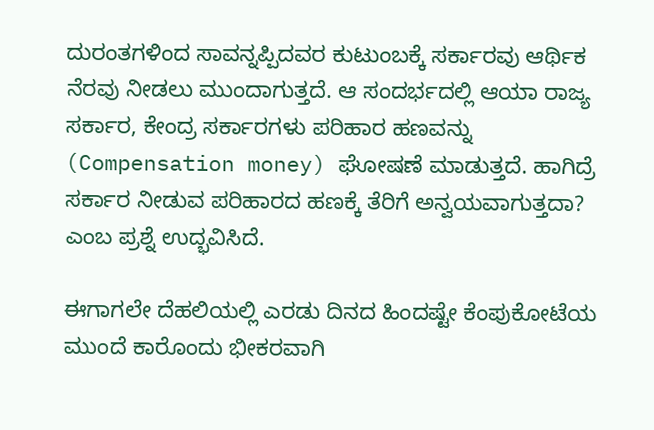ದುರಂತಗಳಿಂದ ಸಾವನ್ನಪ್ಪಿದವರ ಕುಟುಂಬಕ್ಕೆ ಸರ್ಕಾರವು ಆರ್ಥಿಕ ನೆರವು ನೀಡಲು ಮುಂದಾಗುತ್ತದೆ. ಆ ಸಂದರ್ಭದಲ್ಲಿ ಆಯಾ ರಾಜ್ಯ ಸರ್ಕಾರ, ಕೇಂದ್ರ ಸರ್ಕಾರಗಳು ಪರಿಹಾರ ಹಣವನ್ನು (Compensation money) ಘೋಷಣೆ ಮಾಡುತ್ತದೆ. ಹಾಗಿದ್ರೆ ಸರ್ಕಾರ ನೀಡುವ ಪರಿಹಾರದ ಹಣಕ್ಕೆ ತೆರಿಗೆ ಅನ್ವಯವಾಗುತ್ತದಾ? ಎಂಬ ಪ್ರಶ್ನೆ ಉದ್ಭವಿಸಿದೆ.

ಈಗಾಗಲೇ ದೆಹಲಿಯಲ್ಲಿ ಎರಡು ದಿನದ ಹಿಂದಷ್ಟೇ ಕೆಂಪುಕೋಟೆಯ ಮುಂದೆ ಕಾರೊಂದು ಭೀಕರವಾಗಿ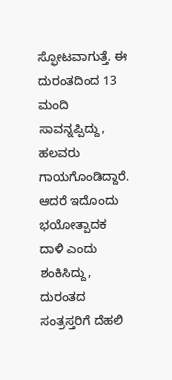ಸ್ಫೋಟವಾಗುತ್ತೆ. ಈ ದುರಂತದಿಂದ 13 ಮಂದಿ ಸಾವನ್ನಪ್ಪಿದ್ದು, ಹಲವರು ಗಾಯಗೊಂಡಿದ್ದಾರೆ. ಆದರೆ ಇದೊಂದು ಭಯೋತ್ಪಾದಕ ದಾಳಿ ಎಂದು ಶಂಕಿಸಿದ್ದು, ದುರಂತದ ಸಂತ್ರಸ್ತರಿಗೆ ದೆಹಲಿ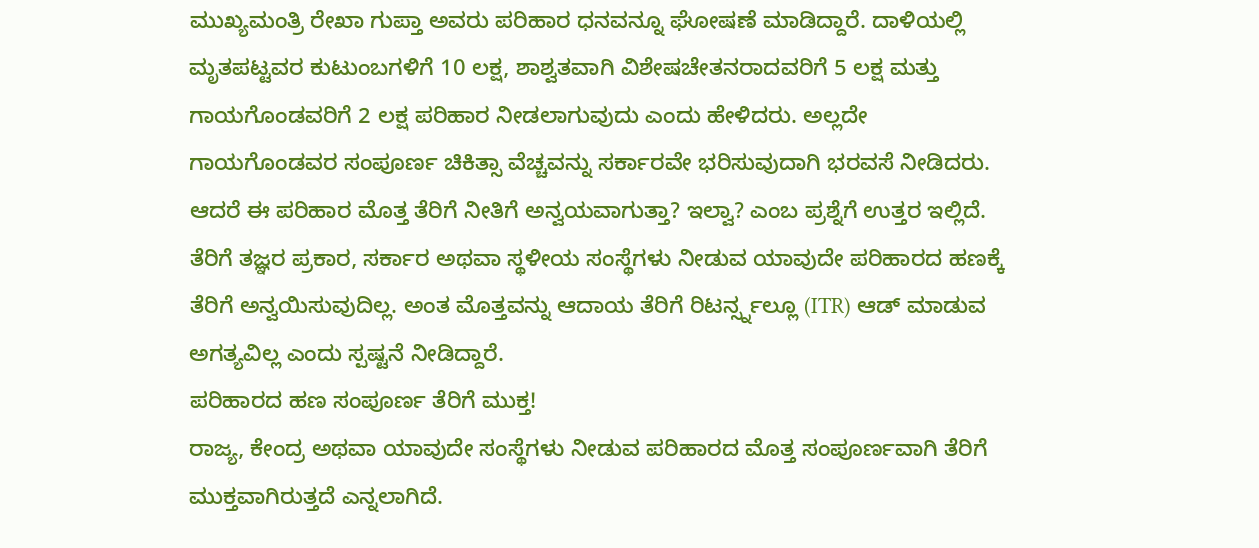ಮುಖ್ಯಮಂತ್ರಿ ರೇಖಾ ಗುಪ್ತಾ ಅವರು ಪರಿಹಾರ ಧನವನ್ನೂ ಘೋಷಣೆ ಮಾಡಿದ್ದಾರೆ. ದಾಳಿಯಲ್ಲಿ ಮೃತಪಟ್ಟವರ ಕುಟುಂಬಗಳಿಗೆ 10 ಲಕ್ಷ, ಶಾಶ್ವತವಾಗಿ ವಿಶೇಷಚೇತನರಾದವರಿಗೆ 5 ಲಕ್ಷ ಮತ್ತು ಗಾಯಗೊಂಡವರಿಗೆ 2 ಲಕ್ಷ ಪರಿಹಾರ ನೀಡಲಾಗುವುದು ಎಂದು ಹೇಳಿದರು. ಅಲ್ಲದೇ ಗಾಯಗೊಂಡವರ ಸಂಪೂರ್ಣ ಚಿಕಿತ್ಸಾ ವೆಚ್ಚವನ್ನು ಸರ್ಕಾರವೇ ಭರಿಸುವುದಾಗಿ ಭರವಸೆ ನೀಡಿದರು. ಆದರೆ ಈ ಪರಿಹಾರ ಮೊತ್ತ ತೆರಿಗೆ ನೀತಿಗೆ ಅನ್ವಯವಾಗುತ್ತಾ? ಇಲ್ವಾ? ಎಂಬ ಪ್ರಶ್ನೆಗೆ ಉತ್ತರ ಇಲ್ಲಿದೆ.
ತೆರಿಗೆ ತಜ್ಞರ ಪ್ರಕಾರ, ಸರ್ಕಾರ ಅಥವಾ ಸ್ಥಳೀಯ ಸಂಸ್ಥೆಗಳು ನೀಡುವ ಯಾವುದೇ ಪರಿಹಾರದ ಹಣಕ್ಕೆ ತೆರಿಗೆ ಅನ್ವಯಿಸುವುದಿಲ್ಲ. ಅಂತ ಮೊತ್ತವನ್ನು ಆದಾಯ ತೆರಿಗೆ ರಿಟರ್ನ್ಸ್ನಲ್ಲೂ (ITR) ಆಡ್ ಮಾಡುವ ಅಗತ್ಯವಿಲ್ಲ ಎಂದು ಸ್ಪಷ್ಟನೆ ನೀಡಿದ್ದಾರೆ.
ಪರಿಹಾರದ ಹಣ ಸಂಪೂರ್ಣ ತೆರಿಗೆ ಮುಕ್ತ!
ರಾಜ್ಯ, ಕೇಂದ್ರ ಅಥವಾ ಯಾವುದೇ ಸಂಸ್ಥೆಗಳು ನೀಡುವ ಪರಿಹಾರದ ಮೊತ್ತ ಸಂಪೂರ್ಣವಾಗಿ ತೆರಿಗೆ ಮುಕ್ತವಾಗಿರುತ್ತದೆ ಎನ್ನಲಾಗಿದೆ.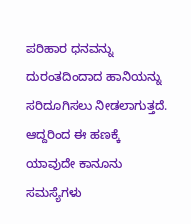ಪರಿಹಾರ ಧನವನ್ನು ದುರಂತದಿಂದಾದ ಹಾನಿಯನ್ನು ಸರಿದೂಗಿಸಲು ನೀಡಲಾಗುತ್ತದೆ. ಆದ್ದರಿಂದ ಈ ಹಣಕ್ಕೆ ಯಾವುದೇ ಕಾನೂನು ಸಮಸ್ಯೆಗಳು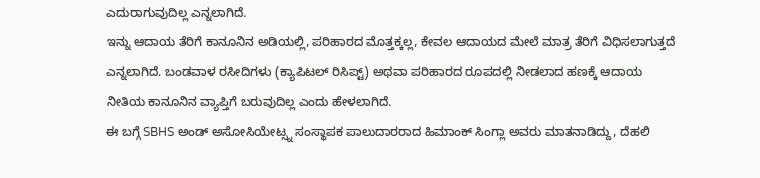ಎದುರಾಗುವುದಿಲ್ಲ ಎನ್ನಲಾಗಿದೆ.
ಇನ್ನು ಆದಾಯ ತೆರಿಗೆ ಕಾನೂನಿನ ಅಡಿಯಲ್ಲಿ, ಪರಿಹಾರದ ಮೊತ್ತಕ್ಕಲ್ಲ, ಕೇವಲ ಆದಾಯದ ಮೇಲೆ ಮಾತ್ರ ತೆರಿಗೆ ವಿಧಿಸಲಾಗುತ್ತದೆ ಎನ್ನಲಾಗಿದೆ. ಬಂಡವಾಳ ರಸೀದಿಗಳು (ಕ್ಯಾಪಿಟಲ್ ರಿಸಿಪ್ಟ್) ಅಥವಾ ಪರಿಹಾರದ ರೂಪದಲ್ಲಿ ನೀಡಲಾದ ಹಣಕ್ಕೆ ಆದಾಯ ನೀತಿಯ ಕಾನೂನಿನ ವ್ಯಾಪ್ತಿಗೆ ಬರುವುದಿಲ್ಲ ಎಂದು ಹೇಳಲಾಗಿದೆ.
ಈ ಬಗ್ಗೆ SBHS ಅಂಡ್ ಅಸೋಸಿಯೇಟ್ಸ್ನ ಸಂಸ್ಥಾಪಕ ಪಾಲುದಾರರಾದ ಹಿಮಾಂಕ್ ಸಿಂಗ್ಲಾ ಅವರು ಮಾತನಾಡಿದ್ದು, ದೆಹಲಿ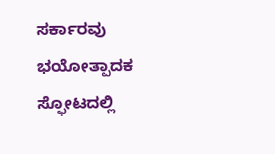ಸರ್ಕಾರವು ಭಯೋತ್ಪಾದಕ ಸ್ಫೋಟದಲ್ಲಿ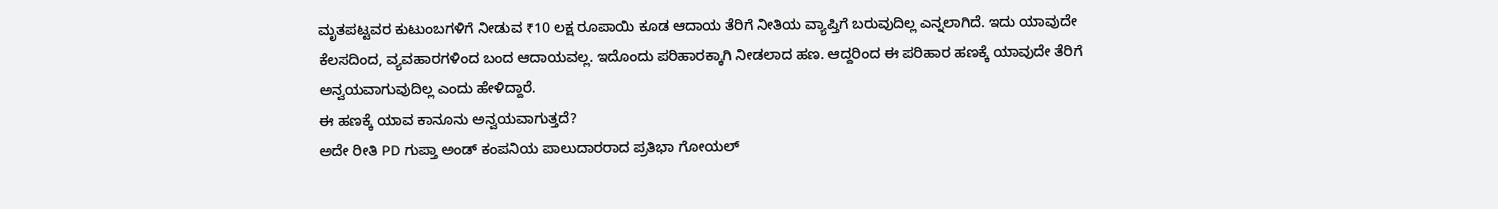ಮೃತಪಟ್ಟವರ ಕುಟುಂಬಗಳಿಗೆ ನೀಡುವ ₹10 ಲಕ್ಷ ರೂಪಾಯಿ ಕೂಡ ಆದಾಯ ತೆರಿಗೆ ನೀತಿಯ ವ್ಯಾಪ್ತಿಗೆ ಬರುವುದಿಲ್ಲ ಎನ್ನಲಾಗಿದೆ. ಇದು ಯಾವುದೇ ಕೆಲಸದಿಂದ, ವ್ಯವಹಾರಗಳಿಂದ ಬಂದ ಆದಾಯವಲ್ಲ. ಇದೊಂದು ಪರಿಹಾರಕ್ಕಾಗಿ ನೀಡಲಾದ ಹಣ. ಆದ್ದರಿಂದ ಈ ಪರಿಹಾರ ಹಣಕ್ಕೆ ಯಾವುದೇ ತೆರಿಗೆ ಅನ್ವಯವಾಗುವುದಿಲ್ಲ ಎಂದು ಹೇಳಿದ್ದಾರೆ.
ಈ ಹಣಕ್ಕೆ ಯಾವ ಕಾನೂನು ಅನ್ವಯವಾಗುತ್ತದೆ?
ಅದೇ ರೀತಿ PD ಗುಪ್ತಾ ಅಂಡ್ ಕಂಪನಿಯ ಪಾಲುದಾರರಾದ ಪ್ರತಿಭಾ ಗೋಯಲ್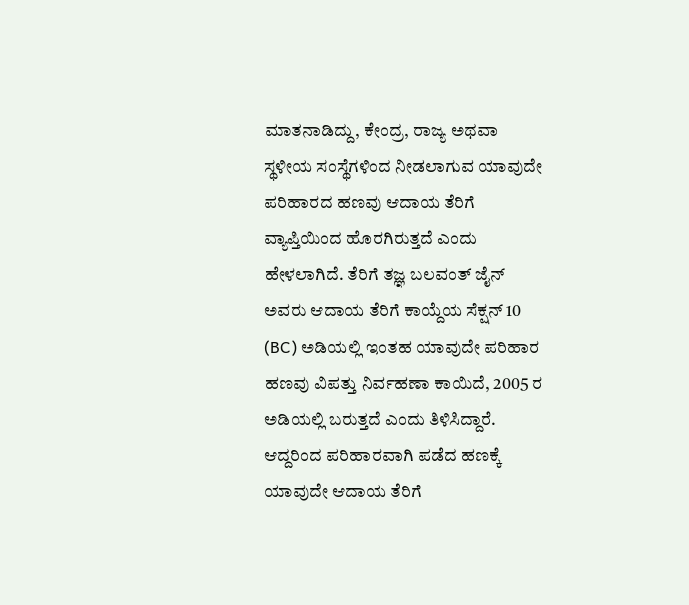ಮಾತನಾಡಿದ್ದು, ಕೇಂದ್ರ, ರಾಜ್ಯ ಅಥವಾ ಸ್ಥಳೀಯ ಸಂಸ್ಥೆಗಳಿಂದ ನೀಡಲಾಗುವ ಯಾವುದೇ ಪರಿಹಾರದ ಹಣವು ಆದಾಯ ತೆರಿಗೆ ವ್ಯಾಪ್ತಿಯಿಂದ ಹೊರಗಿರುತ್ತದೆ ಎಂದು ಹೇಳಲಾಗಿದೆ. ತೆರಿಗೆ ತಜ್ಞ ಬಲವಂತ್ ಜೈನ್ ಅವರು ಆದಾಯ ತೆರಿಗೆ ಕಾಯ್ದೆಯ ಸೆಕ್ಷನ್ 10 (BC) ಅಡಿಯಲ್ಲಿ ಇಂತಹ ಯಾವುದೇ ಪರಿಹಾರ ಹಣವು ವಿಪತ್ತು ನಿರ್ವಹಣಾ ಕಾಯಿದೆ, 2005 ರ ಅಡಿಯಲ್ಲಿ ಬರುತ್ತದೆ ಎಂದು ತಿಳಿಸಿದ್ದಾರೆ. ಆದ್ದರಿಂದ ಪರಿಹಾರವಾಗಿ ಪಡೆದ ಹಣಕ್ಕೆ ಯಾವುದೇ ಆದಾಯ ತೆರಿಗೆ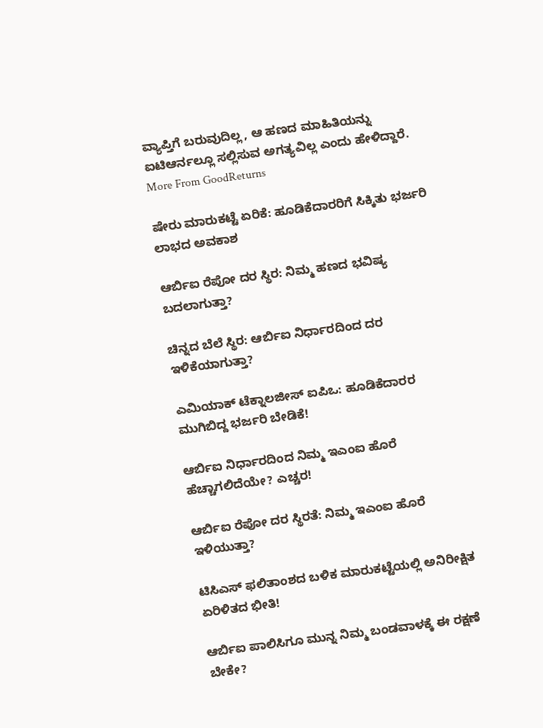ವ್ಯಾಪ್ತಿಗೆ ಬರುವುದಿಲ್ಲ, ಆ ಹಣದ ಮಾಹಿತಿಯನ್ನು ಐಟಿಆರ್ನಲ್ಲೂ ಸಲ್ಲಿಸುವ ಅಗತ್ಯವಿಲ್ಲ ಎಂದು ಹೇಳಿದ್ದಾರೆ.
More From GoodReturns

ಷೇರು ಮಾರುಕಟ್ಟೆ ಏರಿಕೆ: ಹೂಡಿಕೆದಾರರಿಗೆ ಸಿಕ್ಕಿತು ಭರ್ಜರಿ ಲಾಭದ ಅವಕಾಶ

ಆರ್ಬಿಐ ರೆಪೋ ದರ ಸ್ಥಿರ: ನಿಮ್ಮ ಹಣದ ಭವಿಷ್ಯ ಬದಲಾಗುತ್ತಾ?

ಚಿನ್ನದ ಬೆಲೆ ಸ್ಥಿರ: ಆರ್ಬಿಐ ನಿರ್ಧಾರದಿಂದ ದರ ಇಳಿಕೆಯಾಗುತ್ತಾ?

ಎಮಿಯಾಕ್ ಟೆಕ್ನಾಲಜೀಸ್ ಐಪಿಒ: ಹೂಡಿಕೆದಾರರ ಮುಗಿಬಿದ್ದ ಭರ್ಜರಿ ಬೇಡಿಕೆ!

ಆರ್ಬಿಐ ನಿರ್ಧಾರದಿಂದ ನಿಮ್ಮ ಇಎಂಐ ಹೊರೆ ಹೆಚ್ಚಾಗಲಿದೆಯೇ? ಎಚ್ಚರ!

ಆರ್ಬಿಐ ರೆಪೋ ದರ ಸ್ಥಿರತೆ: ನಿಮ್ಮ ಇಎಂಐ ಹೊರೆ ಇಳಿಯುತ್ತಾ?

ಟಿಸಿಎಸ್ ಫಲಿತಾಂಶದ ಬಳಿಕ ಮಾರುಕಟ್ಟೆಯಲ್ಲಿ ಅನಿರೀಕ್ಷಿತ ಏರಿಳಿತದ ಭೀತಿ!

ಆರ್ಬಿಐ ಪಾಲಿಸಿಗೂ ಮುನ್ನ ನಿಮ್ಮ ಬಂಡವಾಳಕ್ಕೆ ಈ ರಕ್ಷಣೆ ಬೇಕೇ?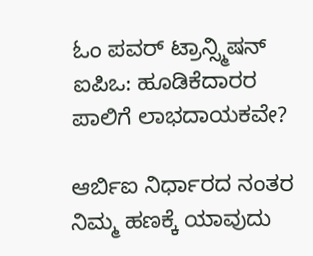ಓಂ ಪವರ್ ಟ್ರಾನ್ಸ್ಮಿಷನ್ ಐಪಿಒ: ಹೂಡಿಕೆದಾರರ ಪಾಲಿಗೆ ಲಾಭದಾಯಕವೇ?

ಆರ್ಬಿಐ ನಿರ್ಧಾರದ ನಂತರ ನಿಮ್ಮ ಹಣಕ್ಕೆ ಯಾವುದು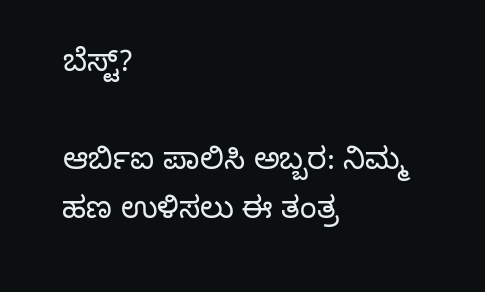ಬೆಸ್ಟ್?

ಆರ್ಬಿಐ ಪಾಲಿಸಿ ಅಬ್ಬರ: ನಿಮ್ಮ ಹಣ ಉಳಿಸಲು ಈ ತಂತ್ರ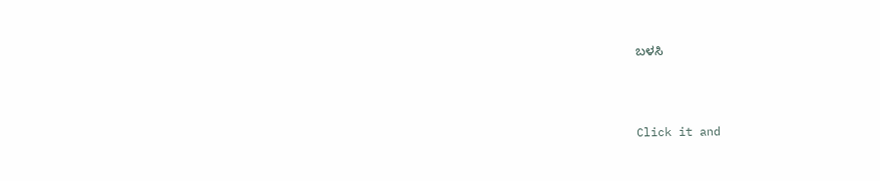ಬಳಸಿ



Click it and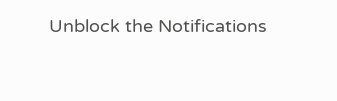Unblock the Notifications